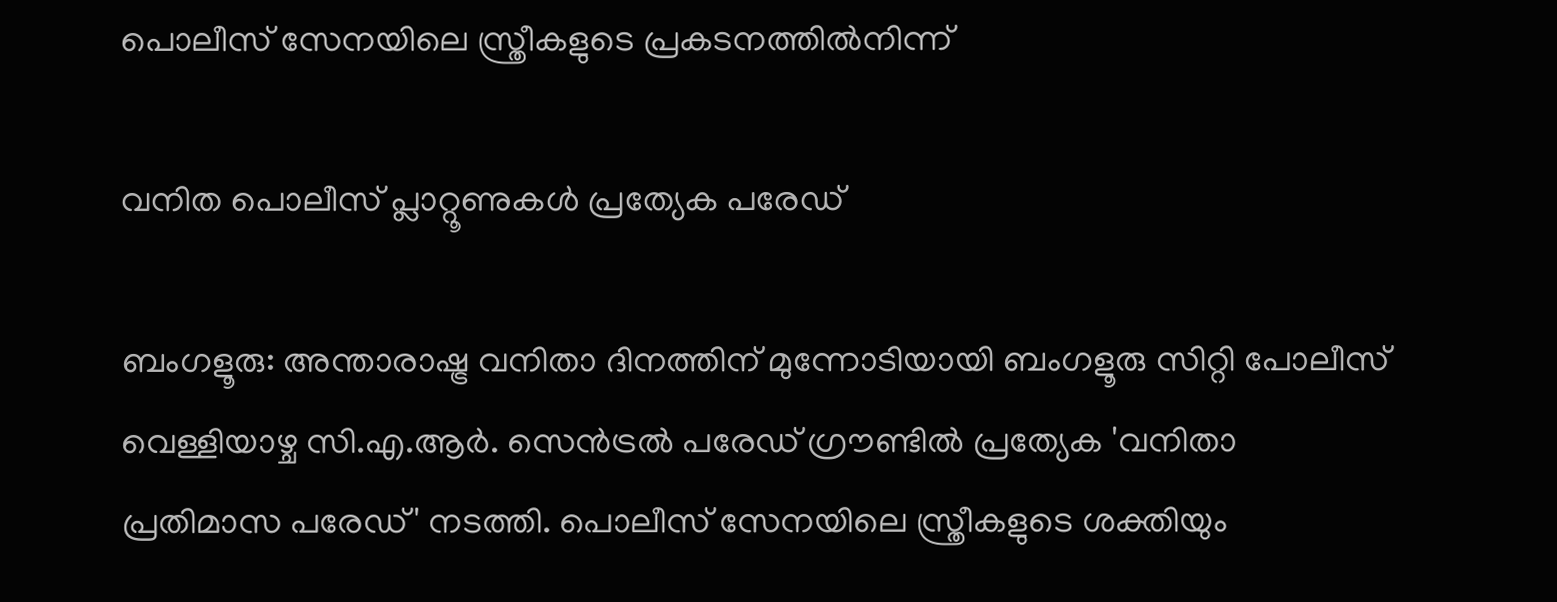പൊലീസ് സേനയിലെ സ്ത്രീകളുടെ പ്രകടനത്തിൽനിന്ന്

വനിത പൊലീസ് പ്ലാറ്റൂണുകൾ പ്രത്യേക പരേഡ്

ബംഗളൂരു: അന്താരാഷ്ട്ര വനിതാ ദിനത്തിന് മുന്നോടിയായി ബംഗളൂരു സിറ്റി പോലീസ് വെള്ളിയാഴ്ച സി.എ.ആർ. സെൻട്രൽ പരേഡ് ഗ്രൗണ്ടിൽ പ്രത്യേക 'വനിതാ പ്രതിമാസ പരേഡ്' നടത്തി. പൊലീസ് സേനയിലെ സ്ത്രീകളുടെ ശക്തിയും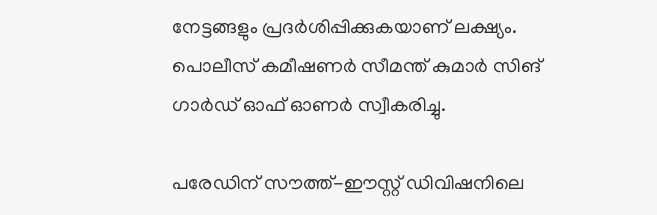നേട്ടങ്ങളും പ്രദർശിപ്പിക്കുകയാണ് ലക്ഷ്യം. പൊലീസ് കമീഷണർ സീമന്ത് കുമാർ സിങ് ഗാർഡ് ഓഫ് ഓണർ സ്വീകരിച്ചു.

പരേഡിന് സൗത്ത്-ഈസ്റ്റ് ഡിവിഷനിലെ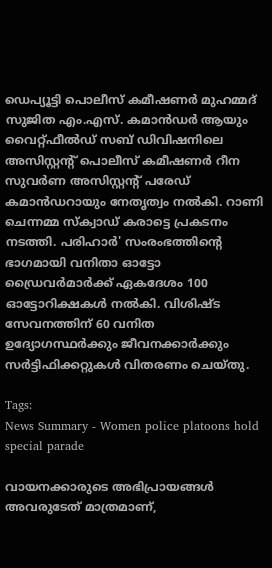ഡെപ്യൂട്ടി പൊലീസ് കമീഷണർ മുഹമ്മദ് സുജിത എം.എസ്. കമാൻഡർ ആയും വൈറ്റ്ഫീൽഡ് സബ് ഡിവിഷനിലെ അസിസ്റ്റന്റ് പൊലീസ് കമീഷണർ റീന സുവർണ അസിസ്റ്റന്‍റ് പരേഡ് കമാൻഡറായും നേതൃത്വം നല്‍കി. റാണി ചെന്നമ്മ സ്ക്വാഡ് കരാട്ടെ പ്രകടനം നടത്തി. പരിഹാർ' സംരംഭത്തിന്‍റെ ഭാഗമായി വനിതാ ഓട്ടോ ഡ്രൈവർമാർക്ക് ഏകദേശം 100 ഓട്ടോറിക്ഷകൾ നല്‍കി. വിശിഷ്ട സേവനത്തിന് 60 വനിത ഉദ്യോഗസ്ഥർക്കും ജീവനക്കാർക്കും സർട്ടിഫിക്കറ്റുകൾ വിതരണം ചെയ്തു.

Tags:
News Summary - Women police platoons hold special parade

വായനക്കാരുടെ അഭിപ്രായങ്ങള്‍ അവരുടേത് മാത്രമാണ്,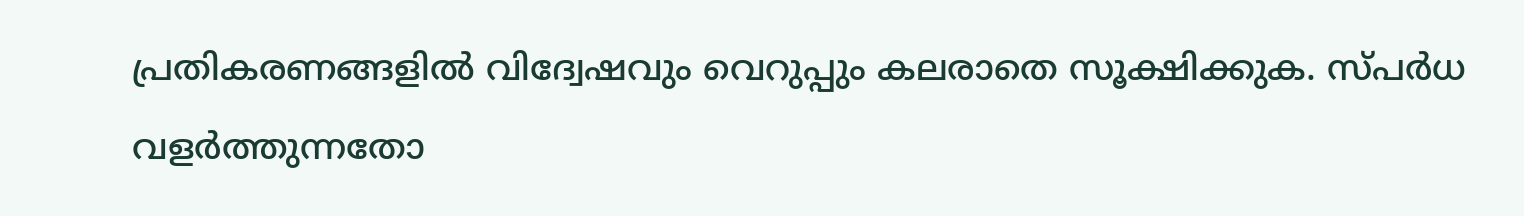പ്രതികരണങ്ങളിൽ വിദ്വേഷവും വെറുപ്പും കലരാതെ സൂക്ഷിക്കുക. സ്പർധ വളർത്തുന്നതോ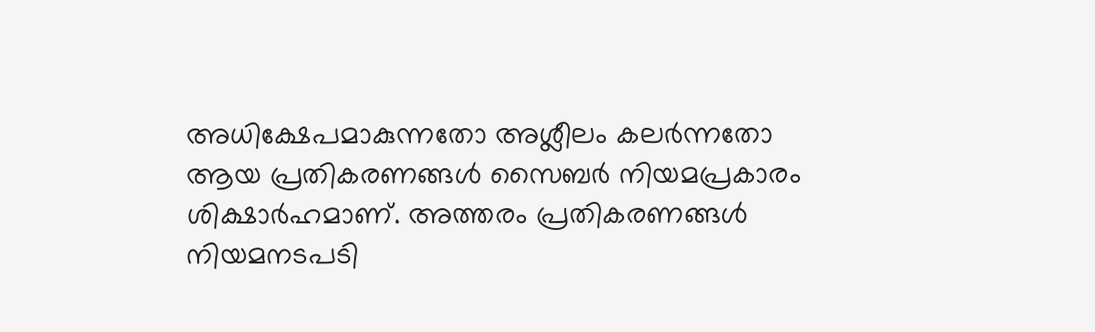അധിക്ഷേപമാകുന്നതോ അശ്ലീലം കലർന്നതോ ആയ പ്രതികരണങ്ങൾ സൈബർ നിയമപ്രകാരം ശിക്ഷാർഹമാണ്. അത്തരം പ്രതികരണങ്ങൾ നിയമനടപടി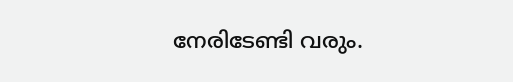നേരിടേണ്ടി വരും.